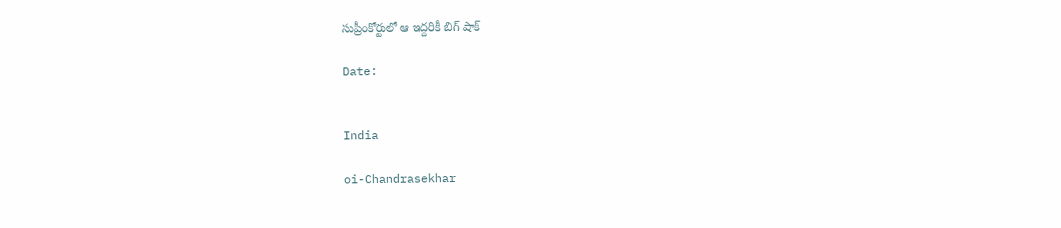సుప్రీంకోర్టులో ఆ ఇద్దరికీ బిగ్ షాక్

Date:


India

oi-Chandrasekhar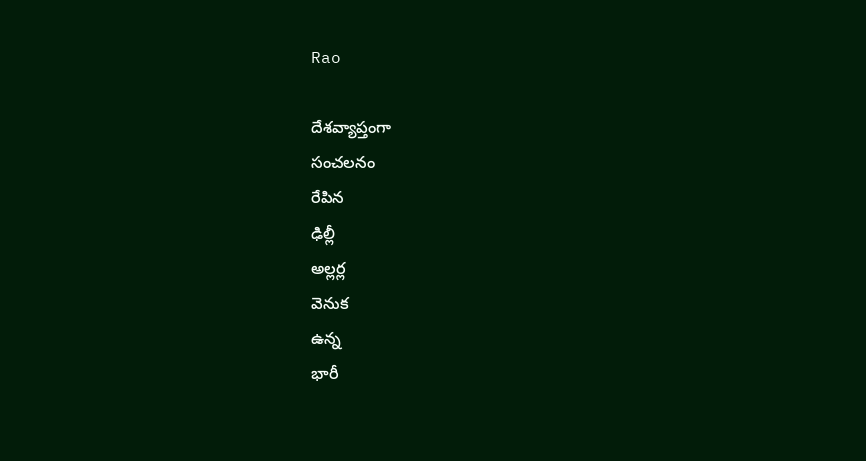Rao

దేశవ్యాప్తంగా
సంచలనం
రేపిన
ఢిల్లీ
అల్లర్ల
వెనుక
ఉన్న
భారీ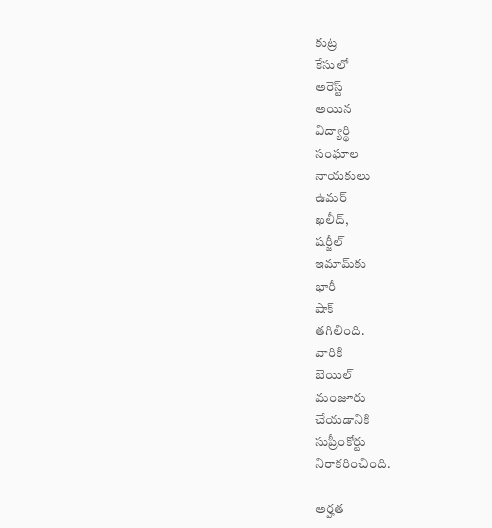కుట్ర
కేసులో
అరెస్ట్
అయిన
విద్యార్థి
సంఘాల
నాయకులు
ఉమర్
ఖలీద్,
షర్జీల్
ఇమామ్‌కు
భారీ
షాక్
తగిలింది.
వారికి
బెయిల్
మంజూరు
చేయడానికి
సుప్రీంకోర్టు
నిరాకరించింది.

అర్హత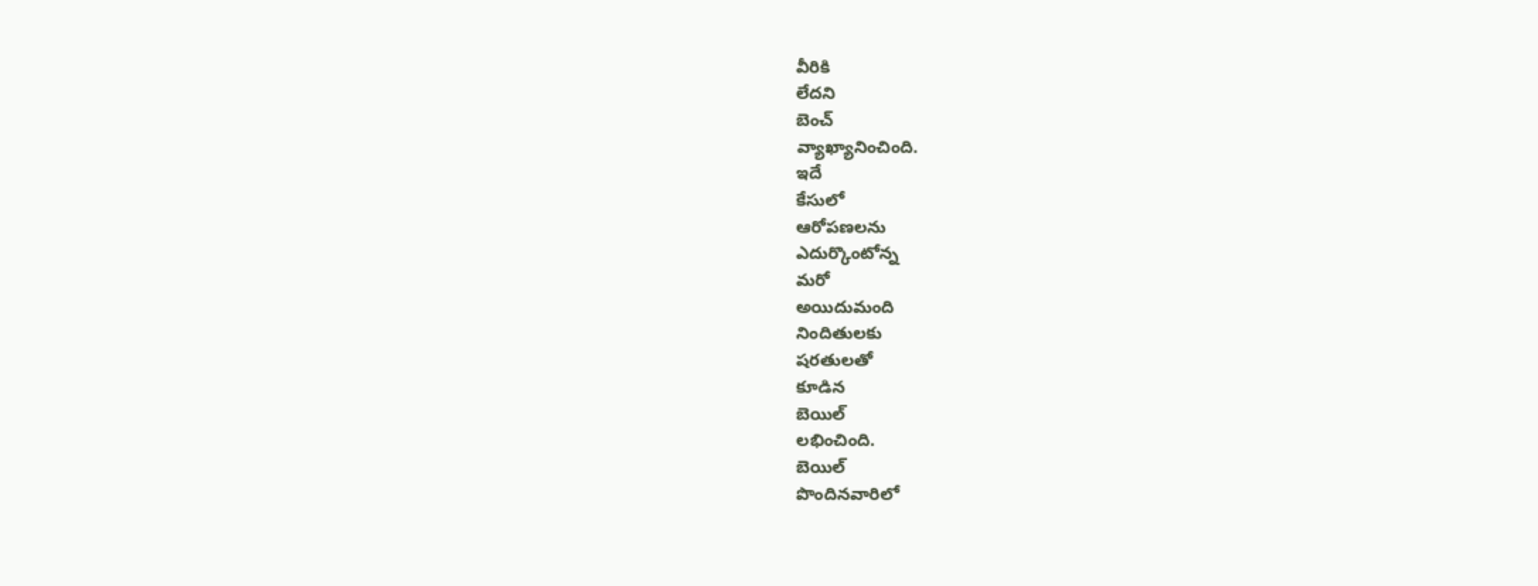వీరికి
లేదని
బెంచ్
వ్యాఖ్యానించింది.
ఇదే
కేసులో
ఆరోపణలను
ఎదుర్కొంటోన్న
మరో
అయిదుమంది
నిందితులకు
షరతులతో
కూడిన
బెయిల్‌
లభించింది.
బెయిల్
పొందినవారిలో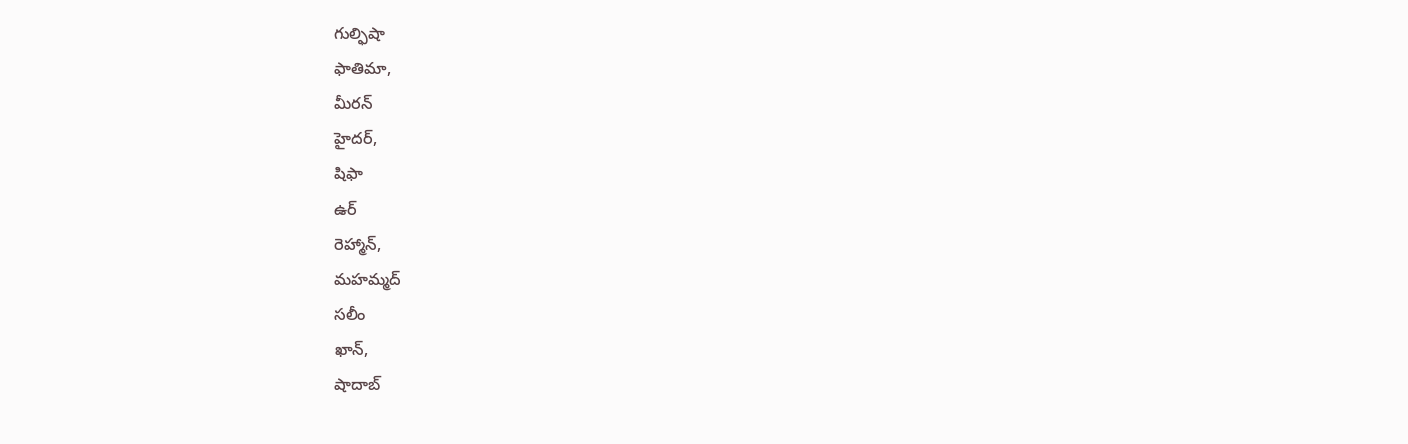గుల్ఫిషా
ఫాతిమా,
మీరన్
హైదర్,
షిఫా
ఉర్
రెహ్మాన్,
మహమ్మద్
సలీం
ఖాన్,
షాదాబ్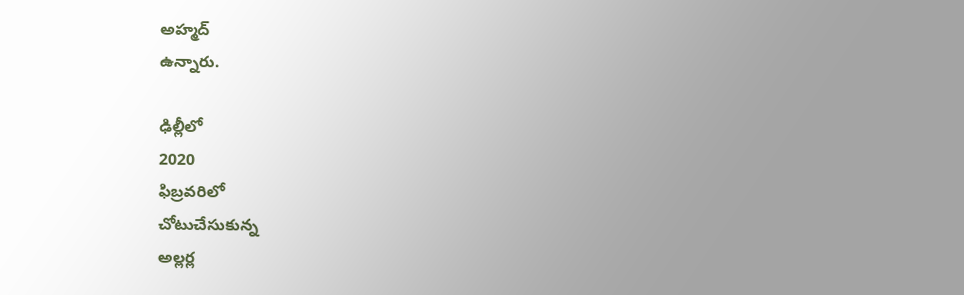అహ్మద్
ఉన్నారు.

ఢిల్లీలో
2020
ఫిబ్రవరిలో
చోటుచేసుకున్న
అల్లర్ల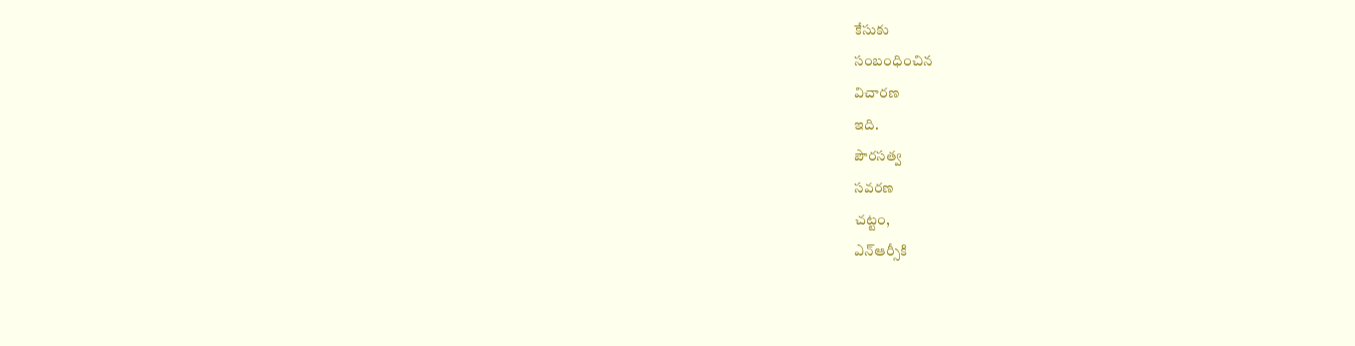కేసుకు
సంబంధించిన
విచారణ
ఇది.
పౌరసత్వ
సవరణ
చట్టం,
ఎన్ఆర్సీకి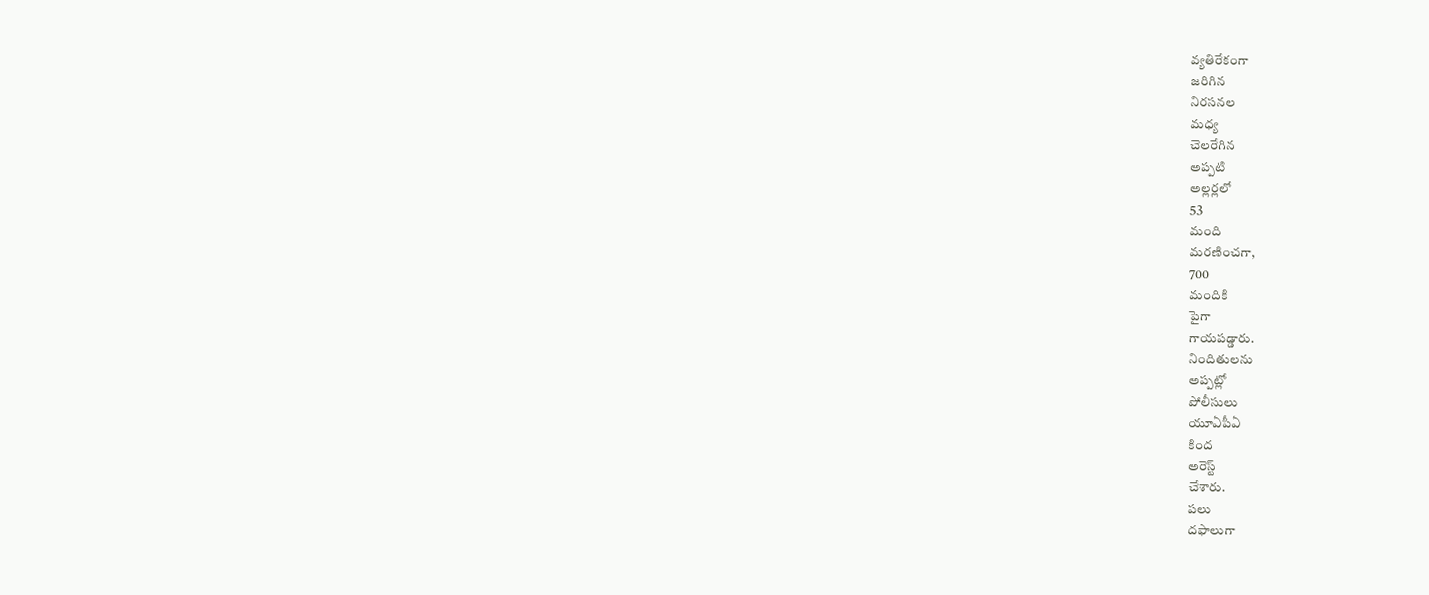వ్యతిరేకంగా
జరిగిన
నిరసనల
మధ్య
చెలరేగిన
అప్పటి
అల్లర్లలో
53
మంది
మరణించగా,
700
మందికి
పైగా
గాయపడ్డారు.
నిందితులను
అప్పట్లో
పోలీసులు
యూఏపీఏ
కింద
అరెస్ట్
చేశారు.
పలు
దఫాలుగా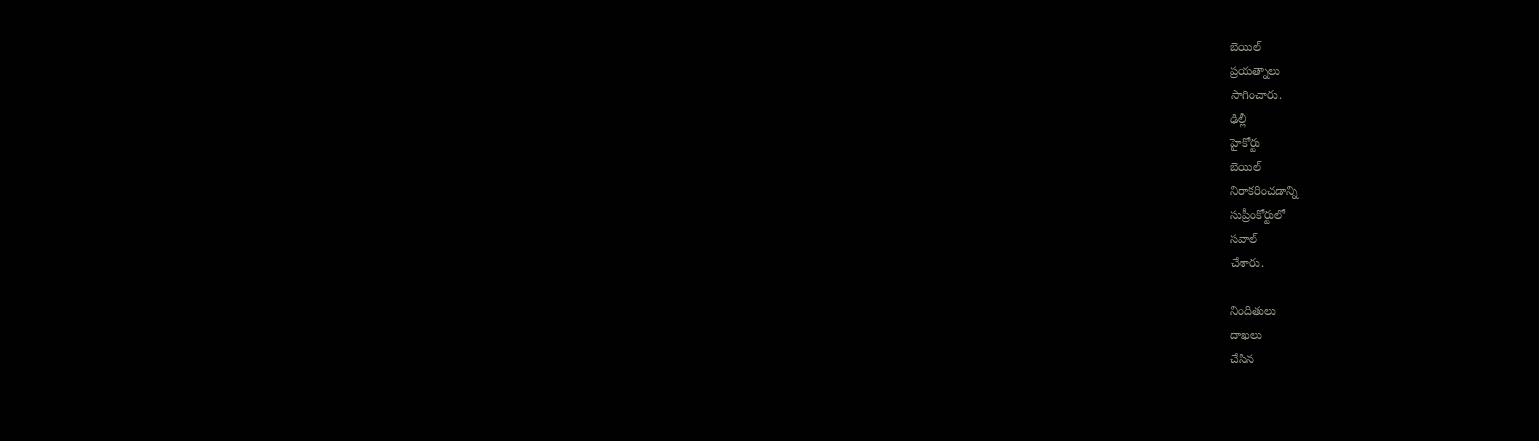బెయిల్
ప్రయత్నాలు
సాగించారు.
ఢిల్లీ
హైకోర్టు
బెయిల్
నిరాకరించడాన్ని
సుప్రీంకోర్టులో
సవాల్
చేశారు.

నిందితులు
దాఖలు
చేసిన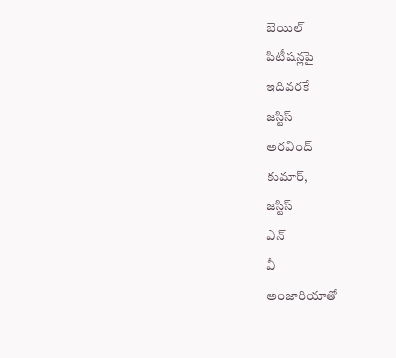బెయిల్
పిటీషన్లపై
ఇదివరకే
జస్టిస్
అరవింద్
కుమార్,
జస్టిస్
ఎన్
వీ
అంజారియాతో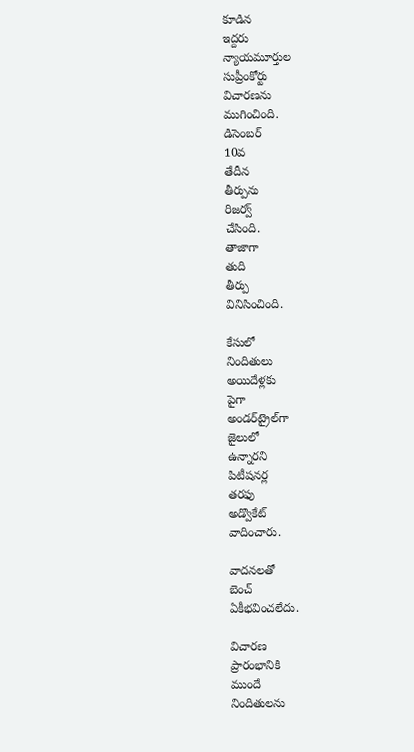కూడిన
ఇద్దరు
న్యాయమూర్తుల
సుప్రీంకోర్టు
విచారణను
ముగించింది.
డిసెంబర్
10వ
తేదీన
తీర్పును
రిజర్వ్
చేసింది.
తాజాగా
తుది
తీర్పు
వినిసించింది.

కేసులో
నిందితులు
అయిదేళ్లకు
పైగా
అండర్‌ట్రైల్‌గా
జైలులో
ఉన్నారని
పిటీషనర్ల
తరఫు
అడ్వొకేట్
వాదించారు.

వాదనలతో
బెంచ్
ఏకీభవించలేదు.

విచారణ
ప్రారంభానికి
ముందే
నిందితులను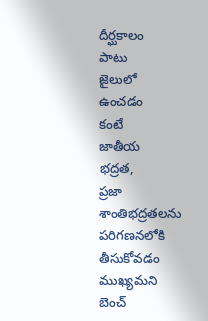దీర్ఘకాలం
పాటు
జైలులో
ఉంచడం
కంటే
జాతీయ
భద్రత,
ప్రజా
శాంతిభద్రతలను
పరిగణనలోకి
తీసుకోవడం
ముఖ్యమని
బెంచ్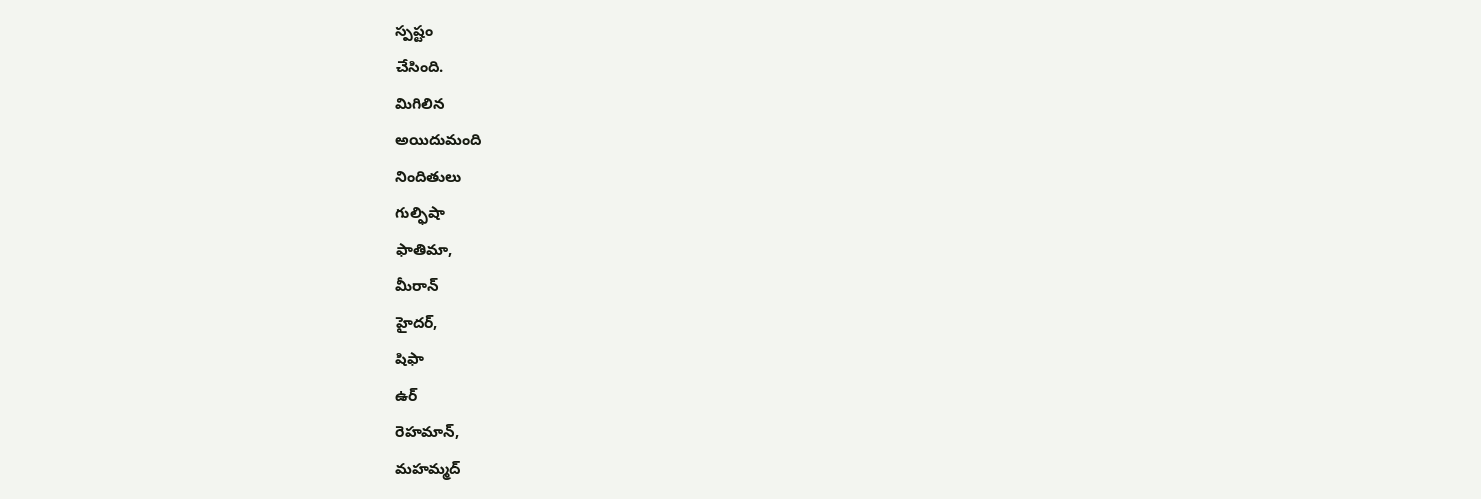స్పష్టం
చేసింది.
మిగిలిన
అయిదుమంది
నిందితులు
గుల్ఫిషా
ఫాతిమా,
మీరాన్
హైదర్,
షిఫా
ఉర్
రెహమాన్,
మహమ్మద్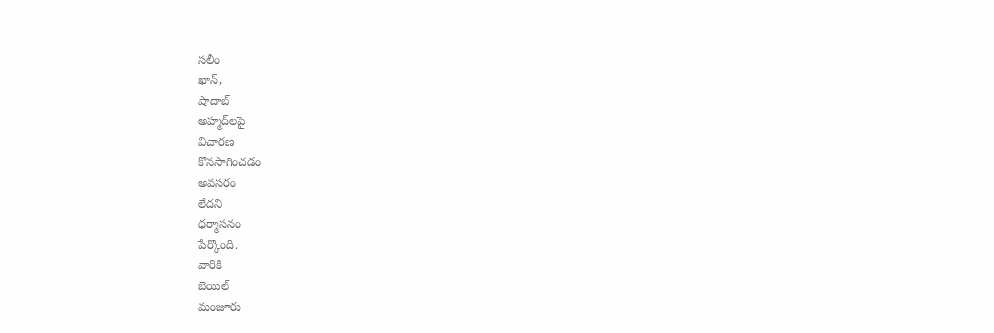సలీం
ఖాన్,
షాదాబ్
అహ్మద్‌లపై
విచారణ
కొనసాగించడం
అవసరం
లేదని
ధర్మాసనం
పేర్కొంది.
వారికి
బెయిల్
మంజూరు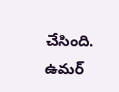చేసింది.
ఉమర్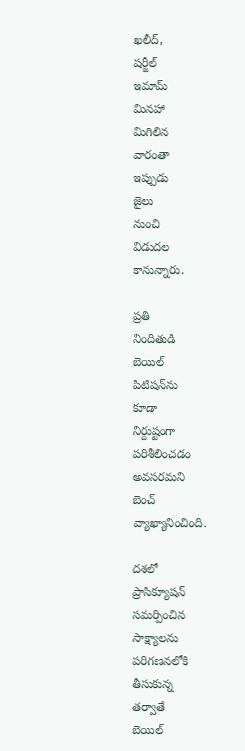ఖలీద్,
షర్జీల్
ఇమామ్
మినహా
మిగిలిన
వారంతా
ఇప్పుడు
జైలు
నుంచి
విడుదల
కానున్నారు.

ప్రతి
నిందితుడి
బెయిల్
పిటిషన్‌ను
కూడా
నిర్దుష్టంగా
పరిశీలించడం
అవసరమని
బెంచ్
వ్యాఖ్యానించింది.

దశలో
ప్రాసిక్యూషన్
సమర్పించిన
సాక్ష్యాలను
పరిగణనలోకి
తీసుకున్న
తర్వాతే
బెయిల్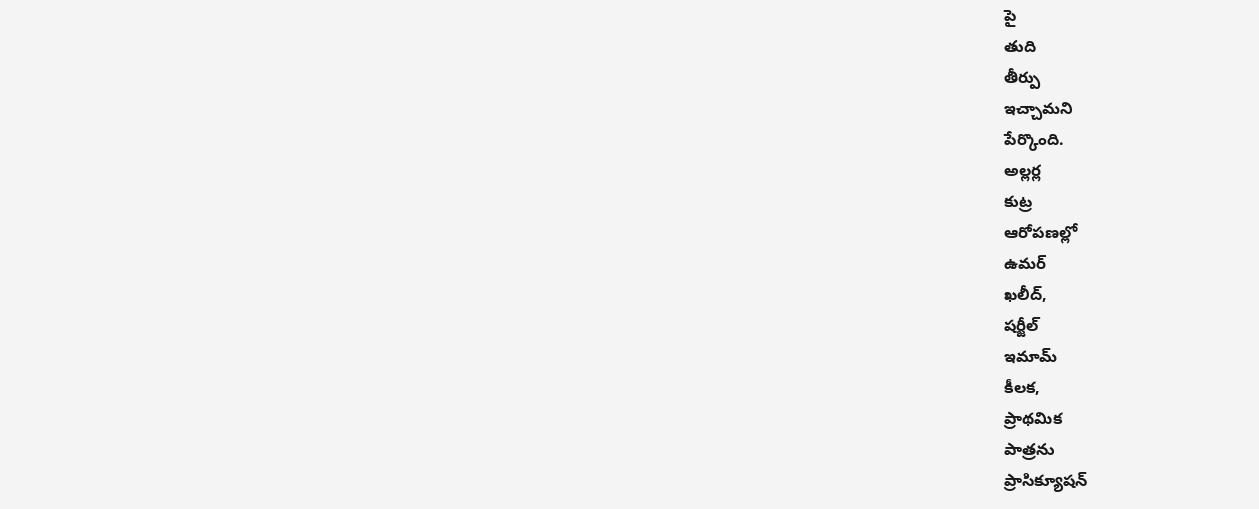పై
తుది
తీర్పు
ఇచ్చామని
పేర్కొంది.
అల్లర్ల
కుట్ర
ఆరోపణల్లో
ఉమర్
ఖలీద్,
షర్జీల్
ఇమామ్‌
కీలక,
ప్రాథమిక
పాత్రను
ప్రాసిక్యూషన్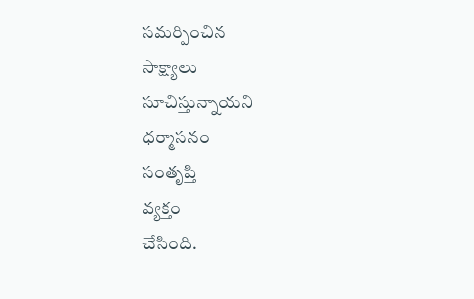సమర్పించిన
సాక్ష్యాలు
సూచిస్తున్నాయని
ధర్మాసనం
సంతృప్తి
వ్యక్తం
చేసింది.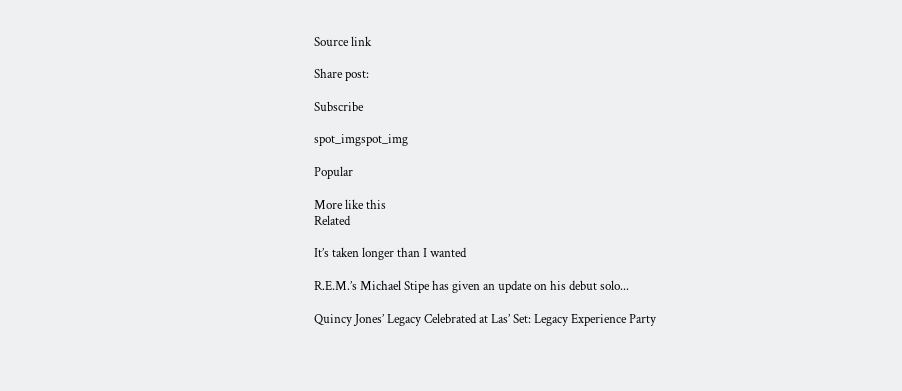Source link

Share post:

Subscribe

spot_imgspot_img

Popular

More like this
Related

It’s taken longer than I wanted

R.E.M.’s Michael Stipe has given an update on his debut solo...

Quincy Jones’ Legacy Celebrated at Las’ Set: Legacy Experience Party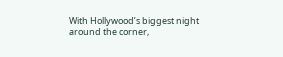With Hollywood’s biggest night around the corner,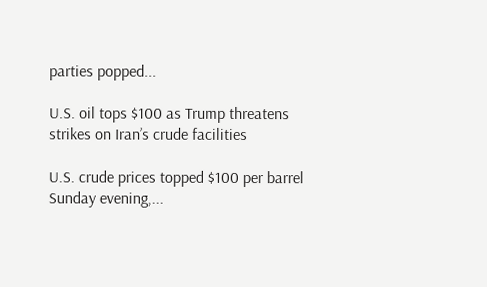parties popped...

U.S. oil tops $100 as Trump threatens strikes on Iran’s crude facilities

U.S. crude prices topped $100 per barrel Sunday evening,...